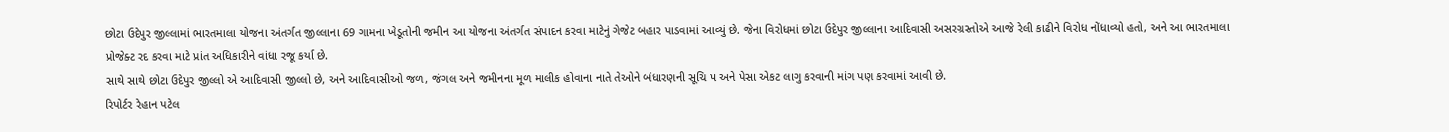છોટા ઉદેપુર જીલ્લામાં ભારતમાલા યોજના અંતર્ગત જીલ્લાના 69 ગામના ખેડૂતોની જમીન આ યોજના અંતર્ગત સંપાદન કરવા માટેનું ગેજેટ બહાર પાડવામાં આવ્યું છે. જેના વિરોધમાં છોટા ઉદેપુર જીલ્લાના આદિવાસી અસરગ્રસ્તોએ આજે રેલી કાઢીને વિરોધ નોંધાવ્યો હતો, અને આ ભારતમાલા પ્રોજેક્ટ રદ કરવા માટે પ્રાંત અધિકારીને વાંધા રજૂ કર્યા છે.
સાથે સાથે છોટા ઉદેપુર જીલ્લો એ આદિવાસી જીલ્લો છે, અને આદિવાસીઓ જળ, જંગલ અને જમીનના મૂળ માલીક હોવાના નાતે તેઓને બંધારણની સૂચિ ૫ અને પેસા એકટ લાગુ કરવાની માંગ પણ કરવામાં આવી છે.
રિપોર્ટર રેહાન પટેલ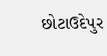છોટાઉદેપુર